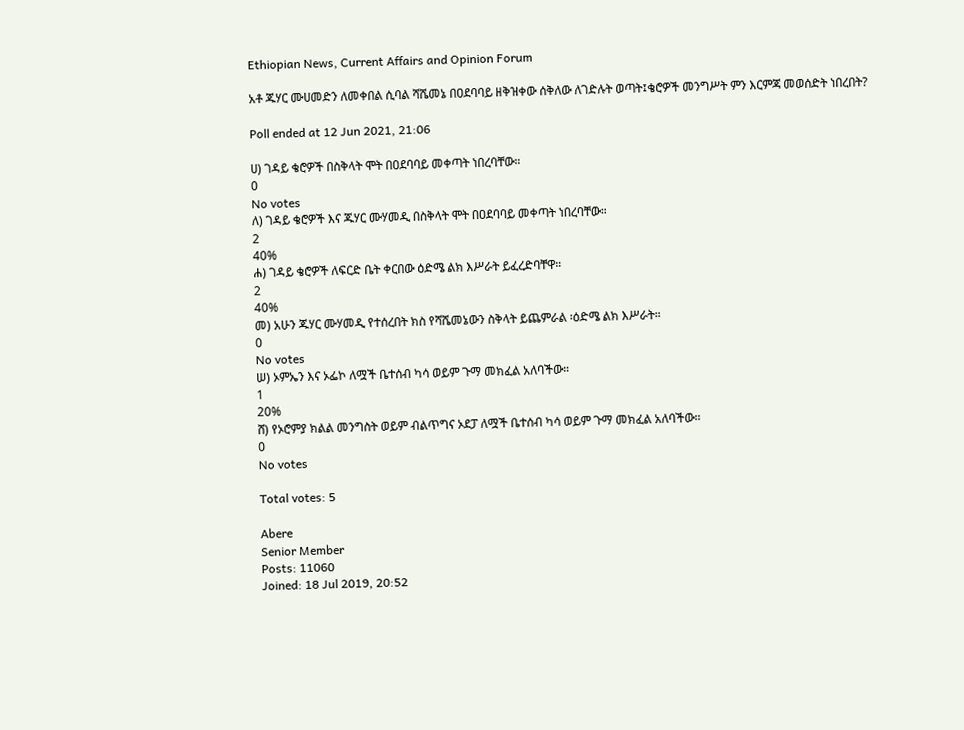Ethiopian News, Current Affairs and Opinion Forum

አቶ ጁሃር ሙሀመድን ለመቀበል ሲባል ሻሼመኔ በዐደባባይ ዘቅዝቀው ሰቅለው ለገድሉት ወጣት፤ቄሮዎች መንግሥት ምን እርምጃ መወሰድት ነበረበት?

Poll ended at 12 Jun 2021, 21:06

ሀ) ገዳይ ቄሮዎች በስቅላት ሞት በዐደባባይ መቀጣት ነበረባቸው።
0
No votes
ለ) ገዳይ ቄሮዎች እና ጁሃር ሙሃመዲ በስቅላት ሞት በዐደባባይ መቀጣት ነበረባቸው።
2
40%
ሐ) ገዳይ ቄሮዎች ለፍርድ ቤት ቀርበው ዕድሜ ልክ እሥራት ይፈረድባቸዋ።
2
40%
መ) አሁን ጁሃር ሙሃመዲ የተሰረበት ክስ የሻሼመኔውን ስቅላት ይጨምራል ፡ዕድሜ ልክ እሥራት።
0
No votes
ሠ) ኦምኤን እና ኦፌኮ ለሟች ቤተሰብ ካሳ ወይም ጉማ መክፈል አለባችው።
1
20%
ሸ) የኦሮምያ ክልል መንግስት ወይም ብልጥግና ኦደፓ ለሟች ቤተሰብ ካሳ ወይም ጉማ መክፈል አለባችው።
0
No votes

Total votes: 5

Abere
Senior Member
Posts: 11060
Joined: 18 Jul 2019, 20:52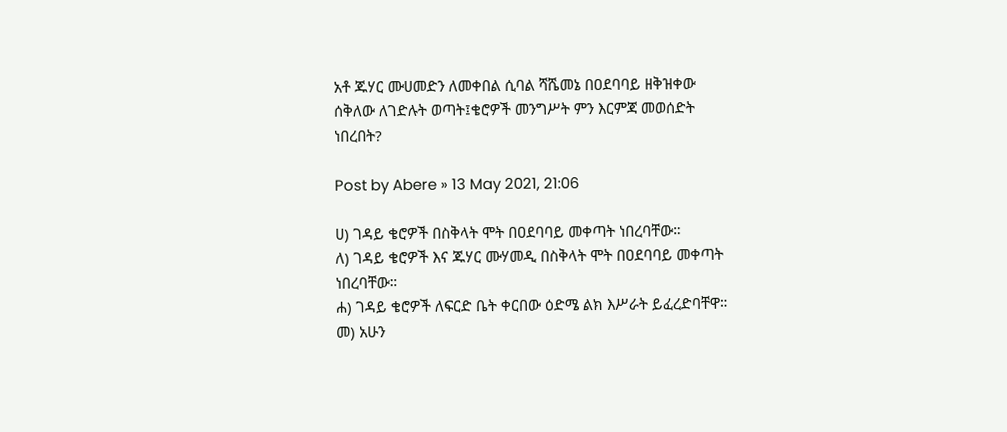አቶ ጁሃር ሙሀመድን ለመቀበል ሲባል ሻሼመኔ በዐደባባይ ዘቅዝቀው ሰቅለው ለገድሉት ወጣት፤ቄሮዎች መንግሥት ምን እርምጃ መወሰድት ነበረበት?

Post by Abere » 13 May 2021, 21:06

ሀ) ገዳይ ቄሮዎች በስቅላት ሞት በዐደባባይ መቀጣት ነበረባቸው።
ለ) ገዳይ ቄሮዎች እና ጁሃር ሙሃመዲ በስቅላት ሞት በዐደባባይ መቀጣት ነበረባቸው።
ሐ) ገዳይ ቄሮዎች ለፍርድ ቤት ቀርበው ዕድሜ ልክ እሥራት ይፈረድባቸዋ።
መ) አሁን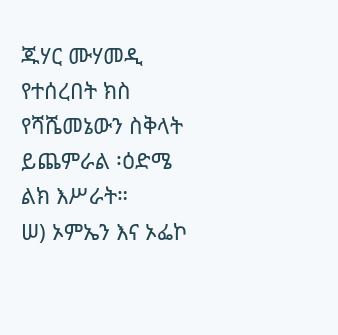ጁሃር ሙሃመዲ የተሰረበት ክስ የሻሼመኔውን ስቅላት ይጨምራል ፡ዕድሜ ልክ እሥራት።
ሠ) ኦምኤን እና ኦፌኮ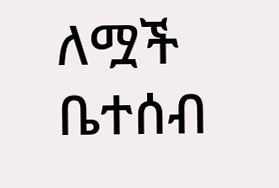ለሟች ቤተሰብ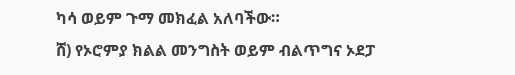ካሳ ወይም ጉማ መክፈል አለባችው።
ሸ) የኦሮምያ ክልል መንግስት ወይም ብልጥግና ኦደፓ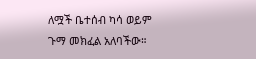ለሟች ቤተሰብ ካሳ ወይም ጉማ መክፈል አለባችው።